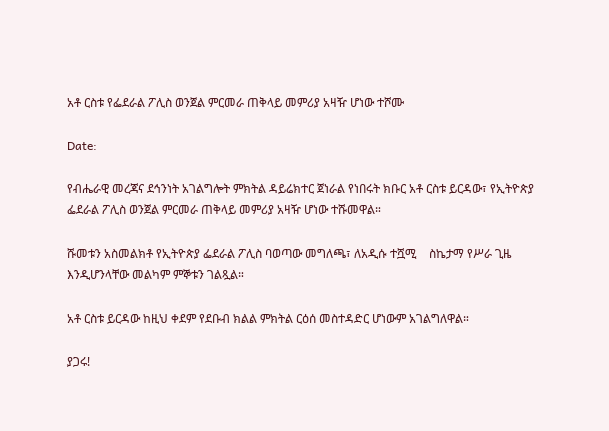አቶ ርስቱ የፌደራል ፖሊስ ወንጀል ምርመራ ጠቅላይ መምሪያ አዛዥ ሆነው ተሾሙ

Date:

የብሔራዊ መረጃና ደኅንነት አገልግሎት ምክትል ዳይሬክተር ጀነራል የነበሩት ክቡር አቶ ርስቱ ይርዳው፣ የኢትዮጵያ ፌደራል ፖሊስ ወንጀል ምርመራ ጠቅላይ መምሪያ አዛዥ ሆነው ተሹመዋል።

ሹመቱን አስመልክቶ የኢትዮጵያ ፌደራል ፖሊስ ባወጣው መግለጫ፣ ለአዲሱ ተሿሚ    ስኬታማ የሥራ ጊዜ እንዲሆንላቸው መልካም ምኞቱን ገልጿል።

አቶ ርስቱ ይርዳው ከዚህ ቀደም የደቡብ ክልል ምክትል ርዕሰ መስተዳድር ሆነውም አገልግለዋል።

ያጋሩ!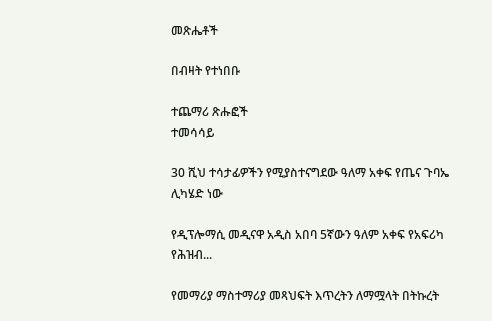መጽሔቶች

በብዛት የተነበቡ

ተጨማሪ ጽሑፎች
ተመሳሳይ

30 ሺህ ተሳታፊዎችን የሚያስተናግደው ዓለማ አቀፍ የጤና ጉባኤ ሊካሄድ ነው

የዲፕሎማሲ መዲናዋ አዲስ አበባ 5ኛውን ዓለም አቀፍ የአፍሪካ የሕዝብ...

የመማሪያ ማስተማሪያ መጻህፍት እጥረትን ለማሟላት በትኩረት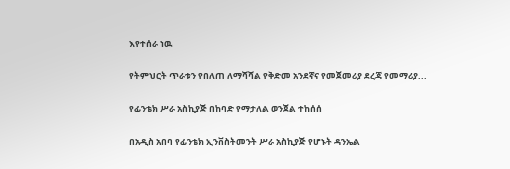እየተሰራ ነዉ

የትምህርት ጥራቱን የበለጠ ለማሻሻል የቅድመ አንደኛና የመጀመሪያ ደረጃ የመማሪያ...

የፊንቴክ ሥራ አስኪያጅ በከባድ የማታለል ወንጀል ተከሰሰ

በአዲስ አበባ የፊንቴክ ኢንቨስትመንት ሥራ አስኪያጅ የሆኑት ዳንኤል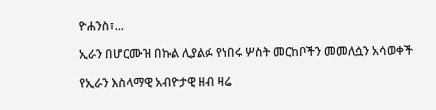ዮሐንስ፣...

ኢራን በሆርሙዝ በኩል ሊያልፉ የነበሩ ሦስት መርከቦችን መመለሷን አሳወቀች

የኢራን እስላማዊ አብዮታዊ ዘብ ዛሬ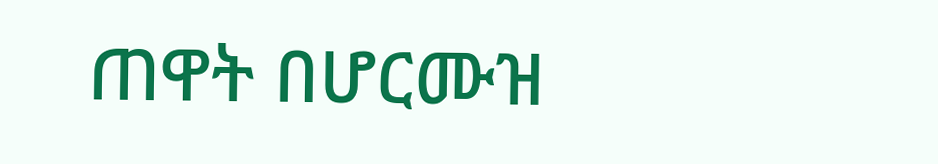ጠዋት በሆርሙዝ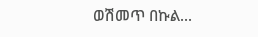ወሽመጥ በኩል...